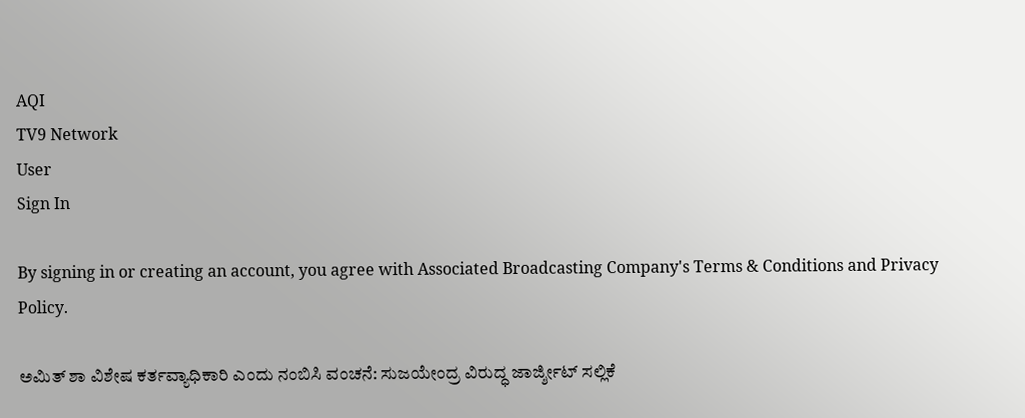AQI
TV9 Network
User
Sign In

By signing in or creating an account, you agree with Associated Broadcasting Company's Terms & Conditions and Privacy Policy.

ಅಮಿತ್ ಶಾ ವಿಶೇಷ ಕರ್ತವ್ಯಾಧಿಕಾರಿ ಎಂದು ನಂಬಿಸಿ ವಂಚನೆ: ಸುಜಯೇಂದ್ರ ವಿರುದ್ಧ ಜಾರ್ಜ್ಶೀಟ್ ಸಲ್ಲಿಕೆ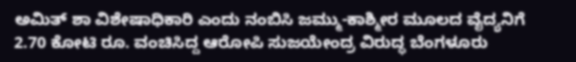ಅಮಿತ್ ಶಾ ವಿಶೇಷಾಧಿಕಾರಿ ಎಂದು ನಂಬಿಸಿ ಜಮ್ಮು-ಕಾಶ್ಮೀರ ಮೂಲದ ವೈದ್ಯನಿಗೆ 2.70 ಕೋಟಿ ರೂ. ವಂಚಿಸಿದ್ದ ಆರೋಪಿ ಸುಜಯೇಂದ್ರ ವಿರುದ್ಧ ಬೆಂಗಳೂರು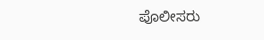ಪೊಲೀಸರು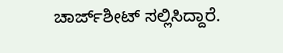ಚಾರ್ಜ್‌ಶೀಟ್ ಸಲ್ಲಿಸಿದ್ದಾರೆ.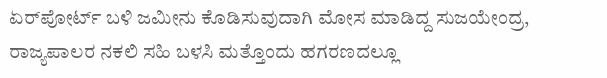ಏರ್‌ಪೋರ್ಟ್ ಬಳಿ ಜಮೀನು ಕೊಡಿಸುವುದಾಗಿ ಮೋಸ ಮಾಡಿದ್ದ ಸುಜಯೇಂದ್ರ, ರಾಜ್ಯಪಾಲರ ನಕಲಿ ಸಹಿ ಬಳಸಿ ಮತ್ತೊಂದು ಹಗರಣದಲ್ಲೂ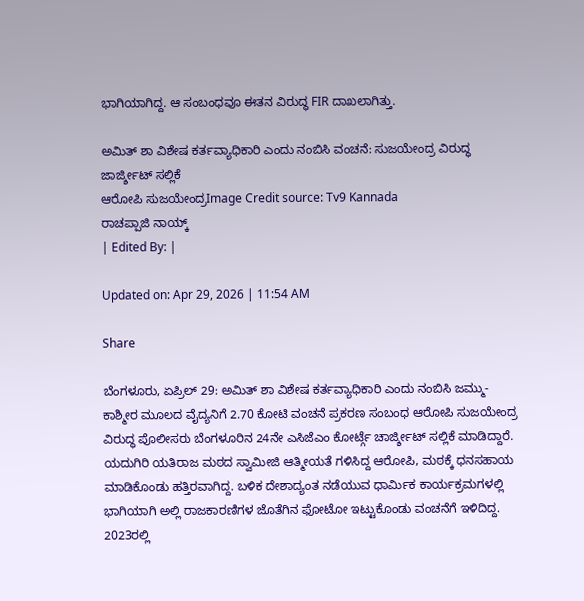ಭಾಗಿಯಾಗಿದ್ದ. ಆ ಸಂಬಂಧವೂ ಈತನ ವಿರುದ್ಧ FIR ದಾಖಲಾಗಿತ್ತು.

ಅಮಿತ್ ಶಾ ವಿಶೇಷ ಕರ್ತವ್ಯಾಧಿಕಾರಿ ಎಂದು ನಂಬಿಸಿ ವಂಚನೆ: ಸುಜಯೇಂದ್ರ ವಿರುದ್ಧ ಜಾರ್ಜ್ಶೀಟ್ ಸಲ್ಲಿಕೆ
ಆರೋಪಿ ಸುಜಯೇಂದ್ರImage Credit source: Tv9 Kannada
ರಾಚಪ್ಪಾಜಿ ನಾಯ್ಕ್
| Edited By: |

Updated on: Apr 29, 2026 | 11:54 AM

Share

ಬೆಂಗಳೂರು, ಏಪ್ರಿಲ್ 29: ಅಮಿತ್ ಶಾ ವಿಶೇಷ ಕರ್ತವ್ಯಾಧಿಕಾರಿ ಎಂದು ನಂಬಿಸಿ ಜಮ್ಮು-ಕಾಶ್ಮೀರ ಮೂಲದ ವೈದ್ಯನಿಗೆ 2.70 ಕೋಟಿ ವಂಚನೆ ಪ್ರಕರಣ ಸಂಬಂಧ ಆರೋಪಿ ಸುಜಯೇಂದ್ರ ವಿರುದ್ಧ ಪೊಲೀಸರು ಬೆಂಗಳೂರಿನ 24ನೇ ಎಸಿಜೆಎಂ ಕೋರ್ಟ್ಗೆ ಚಾರ್ಜ್ಶೀಟ್ ಸಲ್ಲಿಕೆ ಮಾಡಿದ್ದಾರೆ. ಯದುಗಿರಿ ಯತಿರಾಜ ಮಠದ ಸ್ವಾಮೀಜಿ ಆತ್ಮೀಯತೆ ಗಳಿಸಿದ್ದ ಆರೋಪಿ, ಮಠಕ್ಕೆ ಧನಸಹಾಯ ಮಾಡಿಕೊಂಡು ಹತ್ತಿರವಾಗಿದ್ದ. ಬಳಿಕ ದೇಶಾದ್ಯಂತ ನಡೆಯುವ ಧಾರ್ಮಿಕ ಕಾರ್ಯಕ್ರಮಗಳಲ್ಲಿ ಭಾಗಿಯಾಗಿ ಅಲ್ಲಿ ರಾಜಕಾರಣಿಗಳ ಜೊತೆಗಿನ ಫೋಟೋ ಇಟ್ಟುಕೊಂಡು ವಂಚನೆಗೆ ಇಳಿದಿದ್ದ. 2023ರಲ್ಲಿ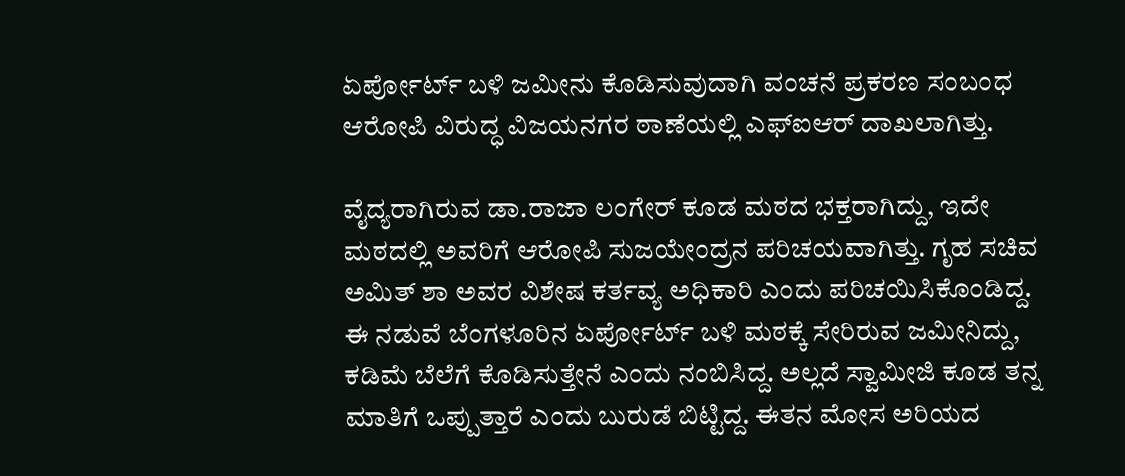ಏರ್ಪೋರ್ಟ್ ಬಳಿ ಜಮೀನು ಕೊಡಿಸುವುದಾಗಿ ವಂಚನೆ ಪ್ರಕರಣ ಸಂಬಂಧ ಆರೋಪಿ‌ ವಿರುದ್ಧ ವಿಜಯನಗರ ಠಾಣೆಯಲ್ಲಿ‌ ಎಫ್ಐಆರ್ ದಾಖಲಾಗಿತ್ತು.

ವೈದ್ಯರಾಗಿರುವ ಡಾ.ರಾಜಾ ಲಂಗೇರ್‌ ಕೂಡ ಮಠದ ಭಕ್ತರಾಗಿದ್ದು, ಇದೇ ಮಠದಲ್ಲಿ ಅವರಿಗೆ ಆರೋಪಿ ಸುಜಯೇಂದ್ರನ ಪರಿಚಯವಾಗಿತ್ತು. ಗೃಹ ಸಚಿವ ಅಮಿತ್‌ ಶಾ ಅವರ ವಿಶೇಷ ಕರ್ತವ್ಯ ಅಧಿಕಾರಿ ಎಂದು ಪರಿಚಯಿಸಿಕೊಂಡಿದ್ದ. ಈ ನಡುವೆ ಬೆಂಗಳೂರಿನ ಏರ್ಪೋರ್ಟ್ ಬಳಿ ಮಠಕ್ಕೆ ಸೇರಿರುವ ಜಮೀನಿದ್ದು, ಕಡಿಮೆ ಬೆಲೆಗೆ ಕೊಡಿಸುತ್ತೇನೆ ಎಂದು ನಂಬಿಸಿದ್ದ. ಅಲ್ಲದೆ ಸ್ವಾಮೀಜಿ ಕೂಡ ತನ್ನ ಮಾತಿಗೆ ಒಪ್ಪುತ್ತಾರೆ ಎಂದು ಬುರುಡೆ ಬಿಟ್ಟಿದ್ದ. ಈತನ ಮೋಸ ಅರಿಯದ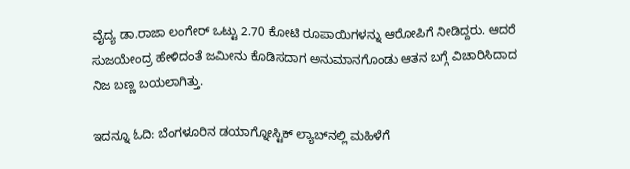ವೈದ್ಯ ಡಾ.ರಾಜಾ ಲಂಗೇರ್‌ ಒಟ್ಟು 2.70 ಕೋಟಿ ರೂಪಾಯಿಗಳನ್ನು ಆರೋಪಿಗೆ ನೀಡಿದ್ದರು. ಆದರೆ ಸುಜಯೇಂದ್ರ ಹೇಳಿದಂತೆ ಜಮೀನು ಕೊಡಿಸದಾಗ ಅನುಮಾನಗೊಂಡು ಆತನ ಬಗ್ಗೆ ವಿಚಾರಿಸಿದಾದ ನಿಜ ಬಣ್ಣ ಬಯಲಾಗಿತ್ತು.

ಇದನ್ನೂ ಓದಿ: ಬೆಂಗಳೂರಿನ ಡಯಾಗ್ನೋಸ್ಟಿಕ್ ಲ್ಯಾಬ್‌ನಲ್ಲಿ ಮಹಿಳೆಗೆ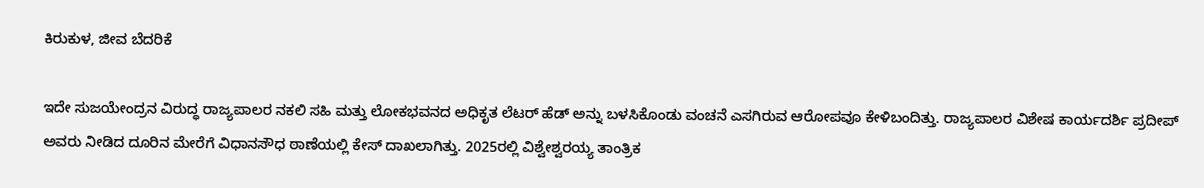ಕಿರುಕುಳ, ಜೀವ ಬೆದರಿಕೆ

ಇದೇ ಸುಜಯೇಂದ್ರನ ವಿರುದ್ಧ ರಾಜ್ಯಪಾಲರ ನಕಲಿ ಸಹಿ ಮತ್ತು ಲೋಕಭವನದ ಅಧಿಕೃತ ಲೆಟರ್ ಹೆಡ್ ಅನ್ನು ಬಳಸಿಕೊಂಡು ವಂಚನೆ ಎಸಗಿರುವ ಆರೋಪವೂ ಕೇಳಿಬಂದಿತ್ತು. ರಾಜ್ಯಪಾಲರ ವಿಶೇಷ ಕಾರ್ಯದರ್ಶಿ ಪ್ರದೀಪ್ ಅವರು ನೀಡಿದ ದೂರಿನ ಮೇರೆಗೆ ವಿಧಾನಸೌಧ ಠಾಣೆಯಲ್ಲಿ ಕೇಸ್ ದಾಖಲಾಗಿತ್ತು. 2025ರಲ್ಲಿ ವಿಶ್ವೇಶ್ವರಯ್ಯ ತಾಂತ್ರಿಕ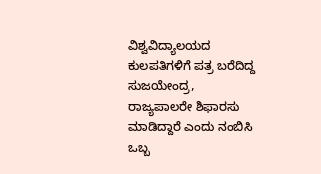ವಿಶ್ವವಿದ್ಯಾಲಯದ ಕುಲಪತಿಗಳಿಗೆ ಪತ್ರ ಬರೆದಿದ್ದ ಸುಜಯೇಂದ್ರ, ರಾಜ್ಯಪಾಲರೇ ಶಿಫಾರಸು ಮಾಡಿದ್ದಾರೆ ಎಂದು ನಂಬಿಸಿ ಒಬ್ಬ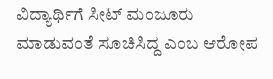ವಿದ್ಯಾರ್ಥಿಗೆ ಸೀಟ್ ಮಂಜೂರು ಮಾಡುವಂತೆ ಸೂಚಿಸಿದ್ದ ಎಂಬ ಆರೋಪ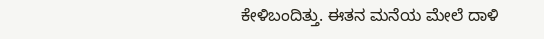ಕೇಳಿಬಂದಿತ್ತು. ಈತನ ಮನೆಯ ಮೇಲೆ ದಾಳಿ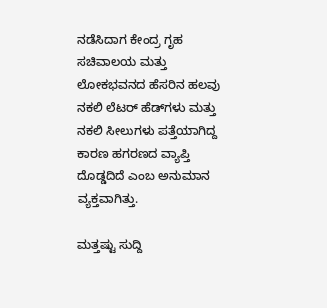ನಡೆಸಿದಾಗ ಕೇಂದ್ರ ಗೃಹ ಸಚಿವಾಲಯ ಮತ್ತು ಲೋಕಭವನದ ಹೆಸರಿನ ಹಲವು ನಕಲಿ ಲೆಟರ್ ಹೆಡ್‌ಗಳು ಮತ್ತು ನಕಲಿ ಸೀಲುಗಳು ಪತ್ತೆಯಾಗಿದ್ದ ಕಾರಣ ಹಗರಣದ ವ್ಯಾಪ್ತಿ ದೊಡ್ಡದಿದೆ ಎಂಬ ಅನುಮಾನ ವ್ಯಕ್ತವಾಗಿತ್ತು.

ಮತ್ತಷ್ಟು ಸುದ್ದಿ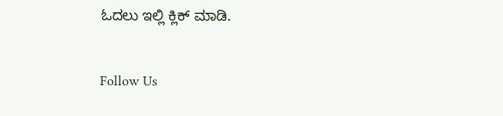ಓದಲು ಇಲ್ಲಿ ಕ್ಲಿಕ್ ಮಾಡಿ.

Follow Us